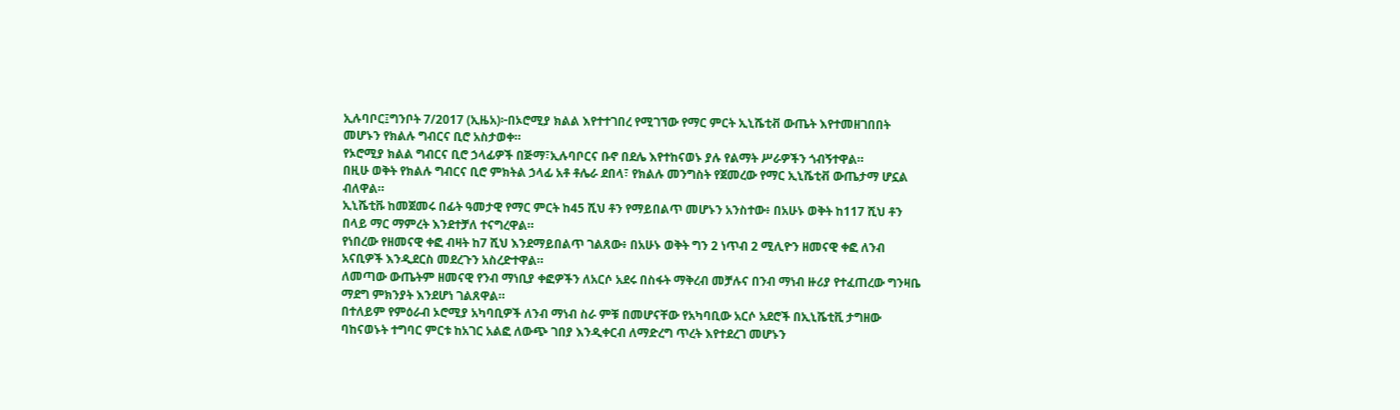ኢሉባቦር፤ግንቦት 7/2017 (ኢዜአ)፦በኦሮሚያ ክልል እየተተገበረ የሚገኘው የማር ምርት ኢኒሼቲቭ ውጤት እየተመዘገበበት መሆኑን የክልሉ ግብርና ቢሮ አስታወቀ።
የኦሮሚያ ክልል ግብርና ቢሮ ኃላፊዎች በጅማ፣ኢሉባቦርና ቡኖ በደሌ እየተከናወኑ ያሉ የልማት ሥራዎችን ጎብኝተዋል።
በዚሁ ወቅት የክልሉ ግብርና ቢሮ ምክትል ኃላፊ አቶ ቶሌራ ደበላ፣ የክልሉ መንግስት የጀመረው የማር ኢኒሼቲቭ ውጤታማ ሆኗል ብለዋል።
ኢኒሼቲቩ ከመጀመሩ በፊት ዓመታዊ የማር ምርት ከ45 ሺህ ቶን የማይበልጥ መሆኑን አንስተው፥ በአሁኑ ወቅት ከ117 ሺህ ቶን በላይ ማር ማምረት እንደተቻለ ተናግረዋል።
የነበረው የዘመናዊ ቀፎ ብዛት ከ7 ሺህ እንደማይበልጥ ገልጸው፥ በአሁኑ ወቅት ግን 2 ነጥብ 2 ሚሊዮን ዘመናዊ ቀፎ ለንብ አናቢዎች እንዲደርስ መደረጉን አስረድተዋል።
ለመጣው ውጤትም ዘመናዊ የንብ ማነቢያ ቀፎዎችን ለአርሶ አደሩ በስፋት ማቅረብ መቻሉና በንብ ማነብ ዙሪያ የተፈጠረው ግንዛቤ ማደግ ምክንያት እንደሆነ ገልጸዋል።
በተለይም የምዕራብ ኦሮሚያ አካባቢዎች ለንብ ማነብ ስራ ምቹ በመሆናቸው የአካባቢው አርሶ አደሮች በኢኒሼቲቪ ታግዘው ባከናወኑት ተግባር ምርቱ ከአገር አልፎ ለውጭ ገበያ እንዲቀርብ ለማድረግ ጥረት እየተደረገ መሆኑን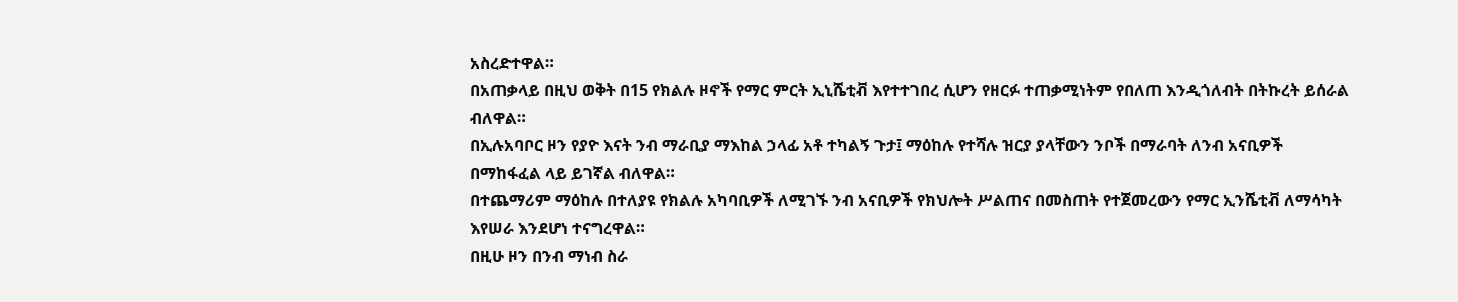አስረድተዋል።
በአጠቃላይ በዚህ ወቅት በ15 የክልሉ ዞኖች የማር ምርት ኢኒሼቲቭ እየተተገበረ ሲሆን የዘርፉ ተጠቃሚነትም የበለጠ እንዲጎለብት በትኩረት ይሰራል ብለዋል።
በኢሉአባቦር ዞን የያዮ እናት ንብ ማራቢያ ማእከል ኃላፊ አቶ ተካልኝ ጉታ፤ ማዕከሉ የተሻሉ ዝርያ ያላቸውን ንቦች በማራባት ለንብ አናቢዎች በማከፋፈል ላይ ይገኛል ብለዋል።
በተጨማሪም ማዕከሉ በተለያዩ የክልሉ አካባቢዎች ለሚገኙ ንብ አናቢዎች የክህሎት ሥልጠና በመስጠት የተጀመረውን የማር ኢንሼቲቭ ለማሳካት እየሠራ እንደሆነ ተናግረዋል።
በዚሁ ዞን በንብ ማነብ ስራ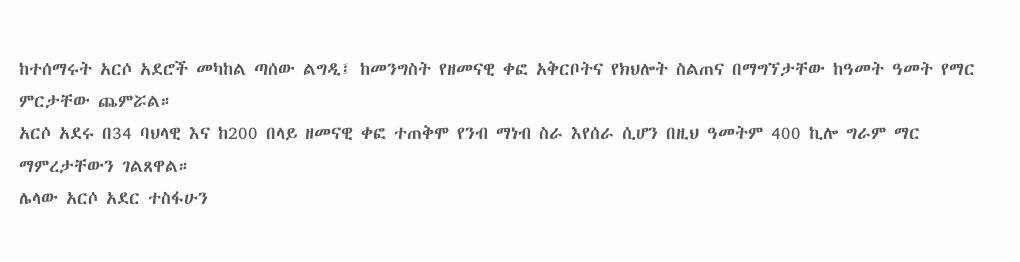ከተሰማሩት አርሶ አደሮች መካከል ጣሰው ልግዲ፤ ከመንግስት የዘመናዊ ቀፎ አቅርቦትና የክህሎት ስልጠና በማግኘታቸው ከዓመት ዓመት የማር ምርታቸው ጨምሯል።
አርሶ አደሩ በ34 ባህላዊ እና ከ200 በላይ ዘመናዊ ቀፎ ተጠቅሞ የንብ ማነብ ስራ እየሰራ ሲሆን በዚህ ዓመትም 400 ኪሎ ግራም ማር ማምረታቸውን ገልጸዋል።
ሌላው አርሶ አደር ተስፋሁን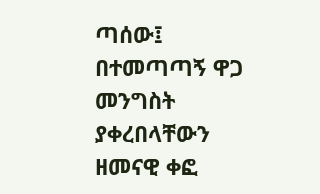ጣሰው፤ በተመጣጣኝ ዋጋ መንግስት ያቀረበላቸውን ዘመናዊ ቀፎ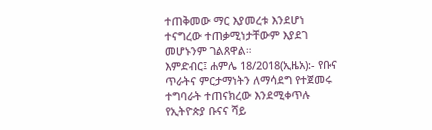ተጠቅመው ማር እያመረቱ እንደሆነ ተናግረው ተጠቃሚነታቸውም እያደገ መሆኑንም ገልጸዋል።
እምድብር፤ ሐምሌ 18/2018(ኢዜአ):- የቡና ጥራትና ምርታማነትን ለማሳደግ የተጀመሩ ተግባራት ተጠናክረው እንደሚቀጥሉ የኢትዮጵያ ቡናና ሻይ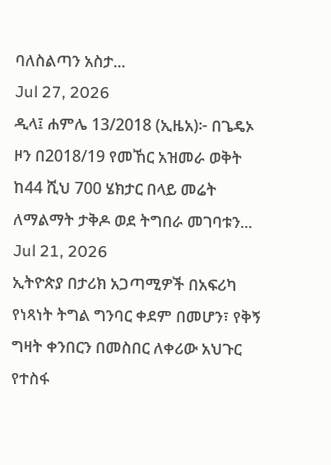ባለስልጣን አስታ...
Jul 27, 2026
ዲላ፤ ሐምሌ 13/2018 (ኢዜአ)፦ በጌዴኦ ዞን በ2018/19 የመኸር አዝመራ ወቅት ከ44 ሺህ 700 ሄክታር በላይ መሬት ለማልማት ታቅዶ ወደ ትግበራ መገባቱን...
Jul 21, 2026
ኢትዮጵያ በታሪክ አጋጣሚዎች በአፍሪካ የነጻነት ትግል ግንባር ቀደም በመሆን፣ የቅኝ ግዛት ቀንበርን በመስበር ለቀሪው አህጉር የተስፋ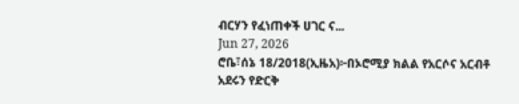ብርሃን የፈነጠቀች ሀገር ና...
Jun 27, 2026
ሮቤ፣ሰኔ 18/2018(ኢዜአ)፦በኦሮሚያ ክልል የአርሶና አርብቶ አደሩን የድርቅ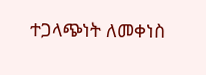ተጋላጭነት ለመቀነስ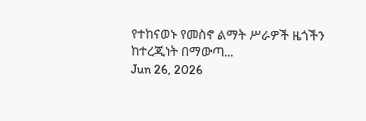የተከናወኑ የመስኖ ልማት ሥራዎች ዜጎችን ከተረጂነት በማውጣ...
Jun 26, 2026